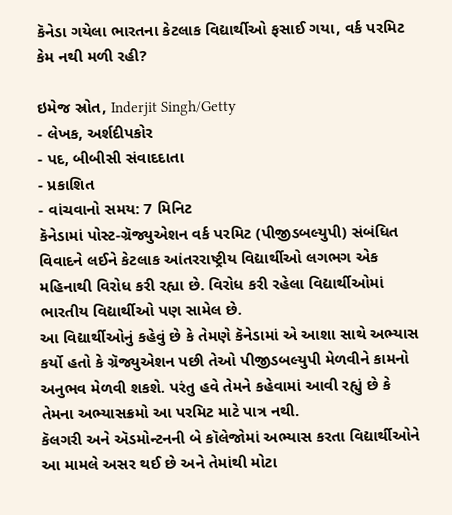કૅનેડા ગયેલા ભારતના કેટલાક વિદ્યાર્થીઓ ફસાઈ ગયા, વર્ક પરમિટ કેમ નથી મળી રહી?

ઇમેજ સ્રોત, Inderjit Singh/Getty
- લેખક, અર્શદીપકોર
- પદ, બીબીસી સંવાદદાતા
- પ્રકાશિત
- વાંચવાનો સમય: 7 મિનિટ
કૅનેડામાં પોસ્ટ-ગ્રૅજ્યુએશન વર્ક પરમિટ (પીજીડબલ્યુપી) સંબંધિત વિવાદને લઈને કેટલાક આંતરરાષ્ટ્રીય વિદ્યાર્થીઓ લગભગ એક મહિનાથી વિરોધ કરી રહ્યા છે. વિરોધ કરી રહેલા વિદ્યાર્થીઓમાં ભારતીય વિદ્યાર્થીઓ પણ સામેલ છે.
આ વિદ્યાર્થીઓનું કહેવું છે કે તેમણે કૅનેડામાં એ આશા સાથે અભ્યાસ કર્યો હતો કે ગ્રૅજ્યુએશન પછી તેઓ પીજીડબલ્યુપી મેળવીને કામનો અનુભવ મેળવી શકશે. પરંતુ હવે તેમને કહેવામાં આવી રહ્યું છે કે તેમના અભ્યાસક્રમો આ પરમિટ માટે પાત્ર નથી.
કૅલગરી અને ઍડમોન્ટનની બે કૉલેજોમાં અભ્યાસ કરતા વિદ્યાર્થીઓને આ મામલે અસર થઈ છે અને તેમાંથી મોટા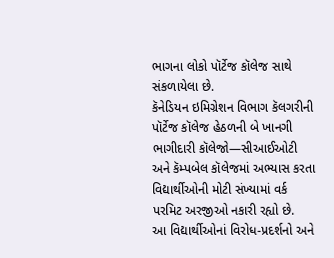ભાગના લોકો પૉર્ટેજ કૉલેજ સાથે સંકળાયેલા છે.
કૅનેડિયન ઇમિગ્રેશન વિભાગ કૅલગરીની પૉર્ટેજ કૉલેજ હેઠળની બે ખાનગી ભાગીદારી કૉલેજો—સીઆઈઓટી અને કૅમ્પબેલ કૉલેજમાં અભ્યાસ કરતા વિદ્યાર્થીઓની મોટી સંખ્યામાં વર્ક પરમિટ અરજીઓ નકારી રહ્યો છે.
આ વિદ્યાર્થીઓનાં વિરોધ-પ્રદર્શનો અને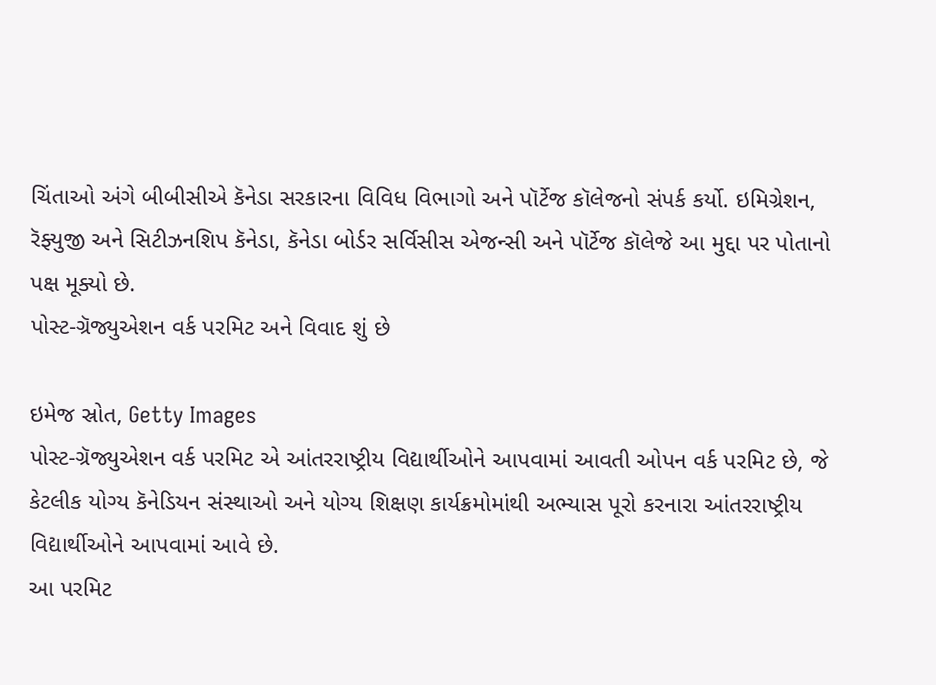ચિંતાઓ અંગે બીબીસીએ કૅનેડા સરકારના વિવિધ વિભાગો અને પૉર્ટેજ કૉલેજનો સંપર્ક કર્યો. ઇમિગ્રેશન, રૅફ્યુજી અને સિટીઝનશિપ કૅનેડા, કૅનેડા બોર્ડર સર્વિસીસ એજન્સી અને પૉર્ટેજ કૉલેજે આ મુદ્દા પર પોતાનો પક્ષ મૂક્યો છે.
પોસ્ટ-ગ્રૅજ્યુએશન વર્ક પરમિટ અને વિવાદ શું છે

ઇમેજ સ્રોત, Getty Images
પોસ્ટ-ગ્રૅજ્યુએશન વર્ક પરમિટ એ આંતરરાષ્ટ્રીય વિદ્યાર્થીઓને આપવામાં આવતી ઓપન વર્ક પરમિટ છે, જે કેટલીક યોગ્ય કૅનેડિયન સંસ્થાઓ અને યોગ્ય શિક્ષણ કાર્યક્રમોમાંથી અભ્યાસ પૂરો કરનારા આંતરરાષ્ટ્રીય વિદ્યાર્થીઓને આપવામાં આવે છે.
આ પરમિટ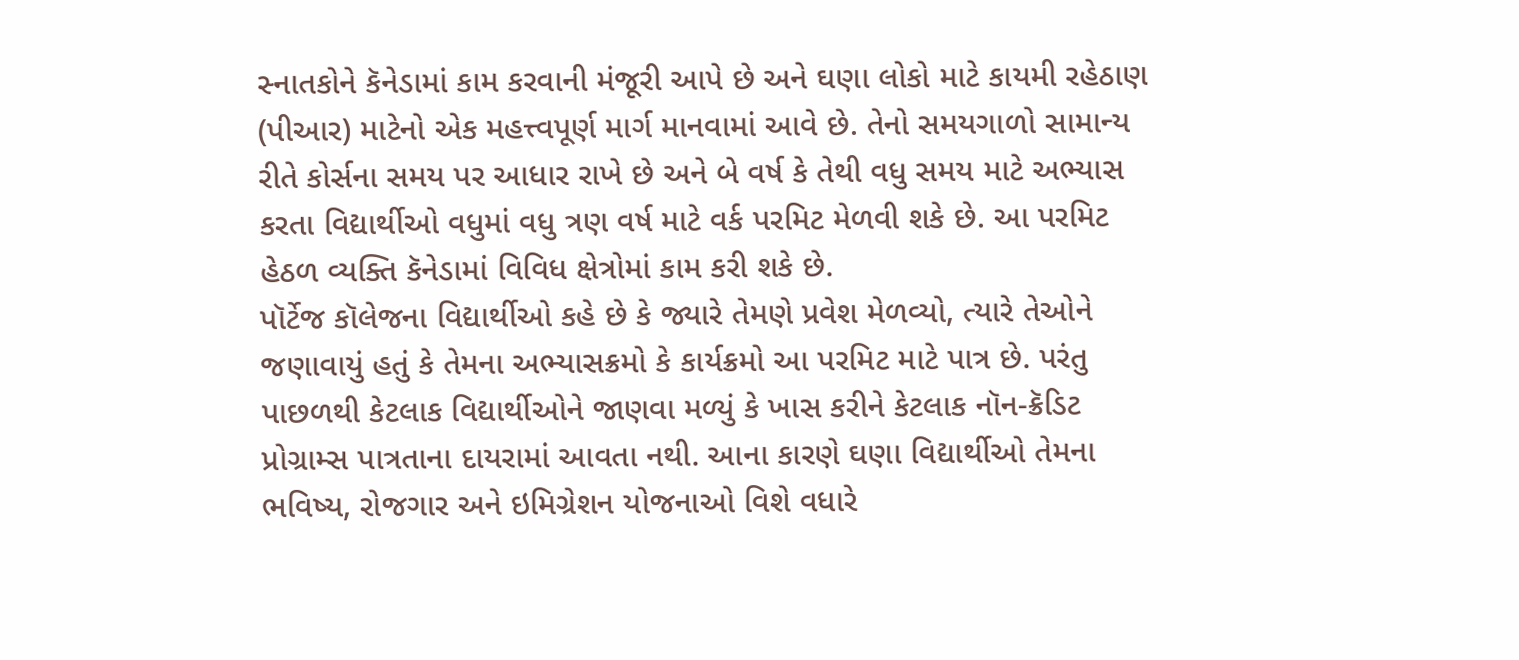સ્નાતકોને કૅનેડામાં કામ કરવાની મંજૂરી આપે છે અને ઘણા લોકો માટે કાયમી રહેઠાણ (પીઆર) માટેનો એક મહત્ત્વપૂર્ણ માર્ગ માનવામાં આવે છે. તેનો સમયગાળો સામાન્ય રીતે કોર્સના સમય પર આધાર રાખે છે અને બે વર્ષ કે તેથી વધુ સમય માટે અભ્યાસ કરતા વિદ્યાર્થીઓ વધુમાં વધુ ત્રણ વર્ષ માટે વર્ક પરમિટ મેળવી શકે છે. આ પરમિટ હેઠળ વ્યક્તિ કૅનેડામાં વિવિધ ક્ષેત્રોમાં કામ કરી શકે છે.
પૉર્ટેજ કૉલેજના વિદ્યાર્થીઓ કહે છે કે જ્યારે તેમણે પ્રવેશ મેળવ્યો, ત્યારે તેઓને જણાવાયું હતું કે તેમના અભ્યાસક્રમો કે કાર્યક્રમો આ પરમિટ માટે પાત્ર છે. પરંતુ પાછળથી કેટલાક વિદ્યાર્થીઓને જાણવા મળ્યું કે ખાસ કરીને કેટલાક નૉન-ક્રૅડિટ પ્રોગ્રામ્સ પાત્રતાના દાયરામાં આવતા નથી. આના કારણે ઘણા વિદ્યાર્થીઓ તેમના ભવિષ્ય, રોજગાર અને ઇમિગ્રેશન યોજનાઓ વિશે વધારે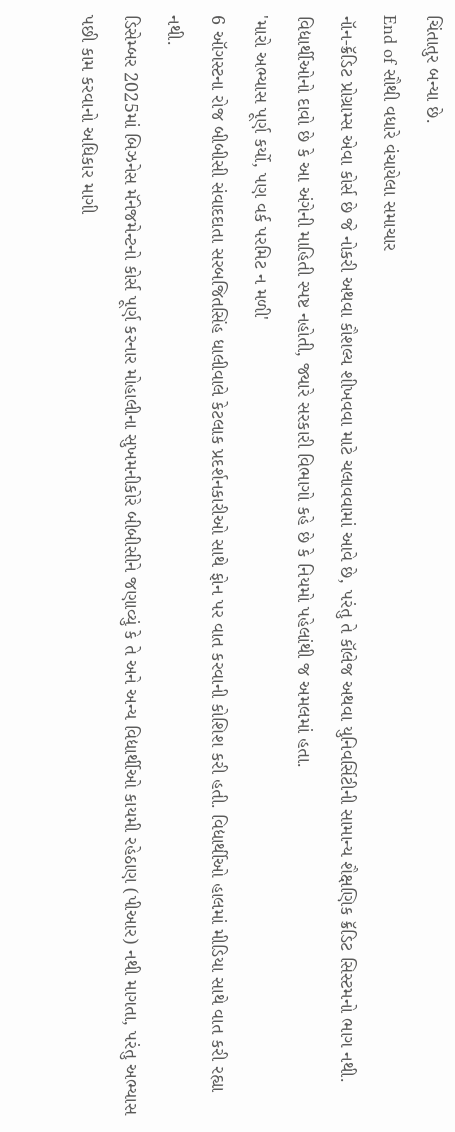ચિંતાતુર બન્યા છે.
End of સૌથી વધારે વંચાયેલા સમાચાર
નૉન-ક્રૅડિટ પ્રોગ્રામ્સ એવા કોર્સ છે જે નોકરી અથવા કૌશલ્ય શીખવવા માટે ચલાવવામાં આવે છે, પરંતુ તે કૉલેજ અથવા યુનિવર્સિટીની સામાન્ય શૈક્ષણિક ક્રૅડિટ સિસ્ટમનો ભાગ નથી.
વિદ્યાર્થીઓનો દાવો છે કે આ અંગેની માહિતી સ્પષ્ટ નહોતી, જ્યારે સરકારી વિભાગો કહે છે કે નિયમો પહેલાંથી જ અમલમાં હતા.
'મારો અભ્યાસ પૂર્ણ કર્યો, પણ વર્ક પરમિટ ન મળી'
6 ઑગસ્ટના રોજ બીબીસી સંવાદદાતા સરબજિતસિંહ ધાલીવાલે કેટલાક પ્રદર્શનકારીઓ સાથે ફોન પર વાત કરવાની કોશિશ કરી હતી. વિદ્યાર્થીઓ હાલમાં મીડિયા સાથે વાત કરી રહ્યા નથી.
ડિસેમ્બર 2025માં બિઝનેસ મૅનેજમેન્ટનો કોર્સ પૂર્ણ કરનાર મોહાલીના સુખમનીકોરે બીબીસીને જણાવ્યું કે તે અને અન્ય વિદ્યાર્થીઓ કાયમી રહેઠાણ (પીઆર) નથી માગતા, પરંતુ અભ્યાસ પછી કામ કરવાનો અધિકાર માગી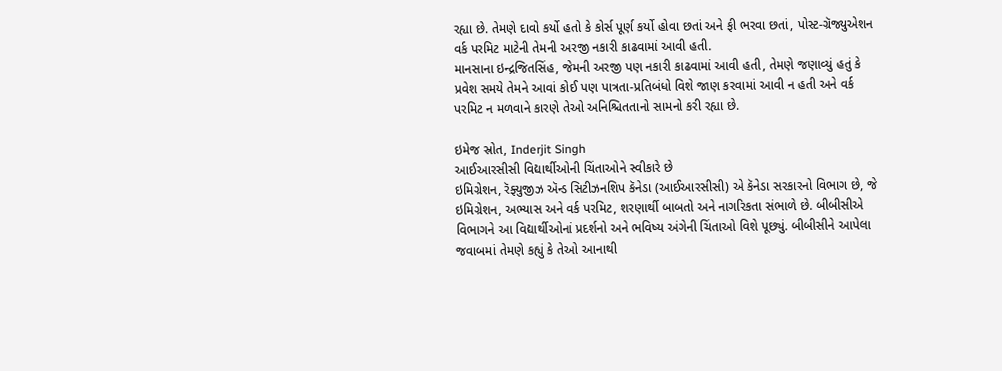રહ્યા છે. તેમણે દાવો કર્યો હતો કે કોર્સ પૂર્ણ કર્યો હોવા છતાં અને ફી ભરવા છતાં, પોસ્ટ-ગ્રૅજ્યુએશન વર્ક પરમિટ માટેની તેમની અરજી નકારી કાઢવામાં આવી હતી.
માનસાના ઇન્દ્રજિતસિંહ, જેમની અરજી પણ નકારી કાઢવામાં આવી હતી, તેમણે જણાવ્યું હતું કે પ્રવેશ સમયે તેમને આવાં કોઈ પણ પાત્રતા-પ્રતિબંધો વિશે જાણ કરવામાં આવી ન હતી અને વર્ક પરમિટ ન મળવાને કારણે તેઓ અનિશ્ચિતતાનો સામનો કરી રહ્યા છે.

ઇમેજ સ્રોત, Inderjit Singh
આઈઆરસીસી વિદ્યાર્થીઓની ચિંતાઓને સ્વીકારે છે
ઇમિગ્રેશન, રૅફ્યુજીઝ ઍન્ડ સિટીઝનશિપ કૅનેડા (આઈઆરસીસી) એ કૅનેડા સરકારનો વિભાગ છે, જે ઇમિગ્રેશન, અભ્યાસ અને વર્ક પરમિટ, શરણાર્થી બાબતો અને નાગરિકતા સંભાળે છે. બીબીસીએ વિભાગને આ વિદ્યાર્થીઓનાં પ્રદર્શનો અને ભવિષ્ય અંગેની ચિંતાઓ વિશે પૂછ્યું. બીબીસીને આપેલા જવાબમાં તેમણે કહ્યું કે તેઓ આનાથી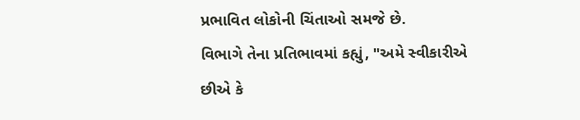પ્રભાવિત લોકોની ચિંતાઓ સમજે છે.
વિભાગે તેના પ્રતિભાવમાં કહ્યું, "અમે સ્વીકારીએ છીએ કે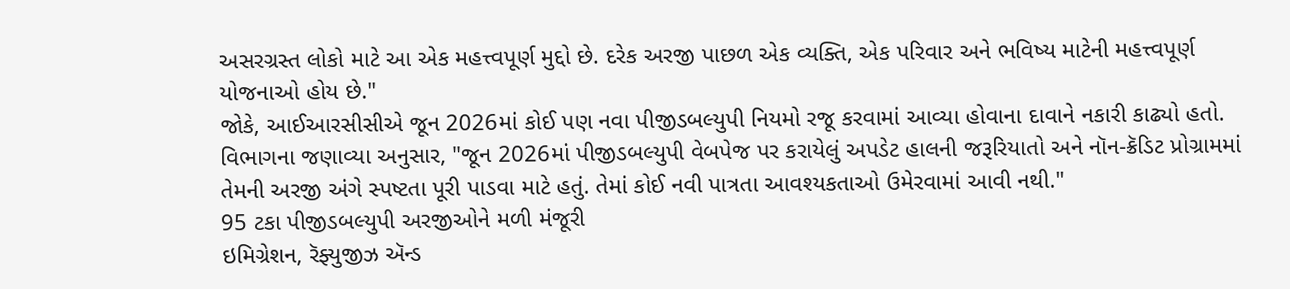અસરગ્રસ્ત લોકો માટે આ એક મહત્ત્વપૂર્ણ મુદ્દો છે. દરેક અરજી પાછળ એક વ્યક્તિ, એક પરિવાર અને ભવિષ્ય માટેની મહત્ત્વપૂર્ણ યોજનાઓ હોય છે."
જોકે, આઈઆરસીસીએ જૂન 2026માં કોઈ પણ નવા પીજીડબલ્યુપી નિયમો રજૂ કરવામાં આવ્યા હોવાના દાવાને નકારી કાઢ્યો હતો.
વિભાગના જણાવ્યા અનુસાર, "જૂન 2026માં પીજીડબલ્યુપી વેબપેજ પર કરાયેલું અપડેટ હાલની જરૂરિયાતો અને નૉન-ક્રૅડિટ પ્રોગ્રામમાં તેમની અરજી અંગે સ્પષ્ટતા પૂરી પાડવા માટે હતું. તેમાં કોઈ નવી પાત્રતા આવશ્યકતાઓ ઉમેરવામાં આવી નથી."
95 ટકા પીજીડબલ્યુપી અરજીઓને મળી મંજૂરી
ઇમિગ્રેશન, રૅફ્યુજીઝ ઍન્ડ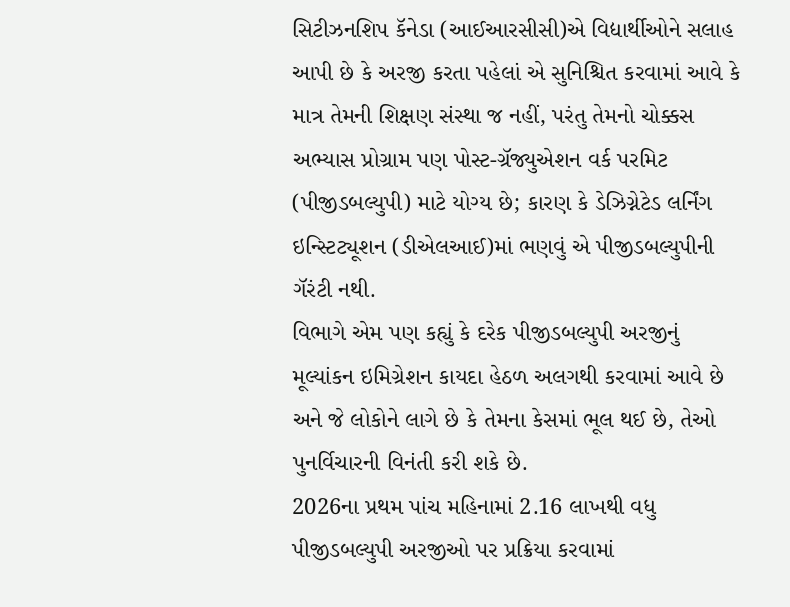સિટીઝનશિપ કૅનેડા (આઈઆરસીસી)એ વિદ્યાર્થીઓને સલાહ આપી છે કે અરજી કરતા પહેલાં એ સુનિશ્ચિત કરવામાં આવે કે માત્ર તેમની શિક્ષણ સંસ્થા જ નહીં, પરંતુ તેમનો ચોક્કસ અભ્યાસ પ્રોગ્રામ પણ પોસ્ટ-ગ્રૅજ્યુએશન વર્ક પરમિટ (પીજીડબલ્યુપી) માટે યોગ્ય છે; કારણ કે ડેઝિગ્નેટેડ લર્નિંગ ઇન્સ્ટિટ્યૂશન (ડીએલઆઈ)માં ભણવું એ પીજીડબલ્યુપીની ગૅરંટી નથી.
વિભાગે એમ પણ કહ્યું કે દરેક પીજીડબલ્યુપી અરજીનું મૂલ્યાંકન ઇમિગ્રેશન કાયદા હેઠળ અલગથી કરવામાં આવે છે અને જે લોકોને લાગે છે કે તેમના કેસમાં ભૂલ થઈ છે, તેઓ પુનર્વિચારની વિનંતી કરી શકે છે.
2026ના પ્રથમ પાંચ મહિનામાં 2.16 લાખથી વધુ પીજીડબલ્યુપી અરજીઓ પર પ્રક્રિયા કરવામાં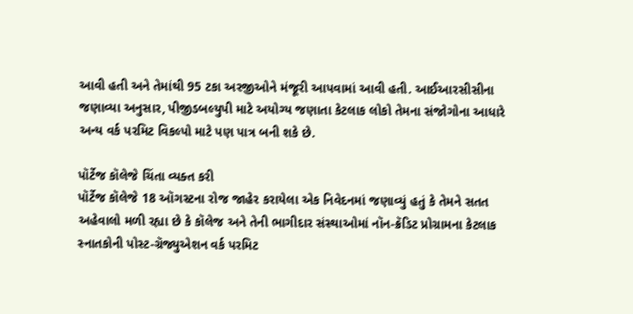આવી હતી અને તેમાંથી 95 ટકા અરજીઓને મંજૂરી આપવામાં આવી હતી. આઈઆરસીસીના જણાવ્યા અનુસાર, પીજીડબલ્યુપી માટે અયોગ્ય જણાતા કેટલાક લોકો તેમના સંજોગોના આધારે અન્ય વર્ક પરમિટ વિકલ્પો માટે પણ પાત્ર બની શકે છે.

પૉર્ટેજ કૉલેજે ચિંતા વ્યક્ત કરી
પૉર્ટેજ કૉલેજે 18 ઑગસ્ટના રોજ જાહેર કરાયેલા એક નિવેદનમાં જણાવ્યું હતું કે તેમને સતત અહેવાલો મળી રહ્યા છે કે કૉલેજ અને તેની ભાગીદાર સંસ્થાઓમાં નૉન-ક્રૅડિટ પ્રોગ્રામના કેટલાક સ્નાતકોની પોસ્ટ-ગ્રૅજ્યુએશન વર્ક પરમિટ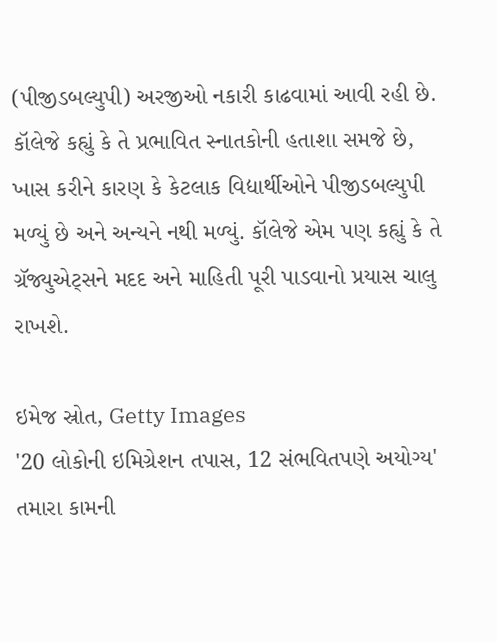(પીજીડબલ્યુપી) અરજીઓ નકારી કાઢવામાં આવી રહી છે.
કૉલેજે કહ્યું કે તે પ્રભાવિત સ્નાતકોની હતાશા સમજે છે, ખાસ કરીને કારણ કે કેટલાક વિદ્યાર્થીઓને પીજીડબલ્યુપી મળ્યું છે અને અન્યને નથી મળ્યું. કૉલેજે એમ પણ કહ્યું કે તે ગ્રૅજ્યુએટ્સને મદદ અને માહિતી પૂરી પાડવાનો પ્રયાસ ચાલુ રાખશે.

ઇમેજ સ્રોત, Getty Images
'20 લોકોની ઇમિગ્રેશન તપાસ, 12 સંભવિતપણે અયોગ્ય'
તમારા કામની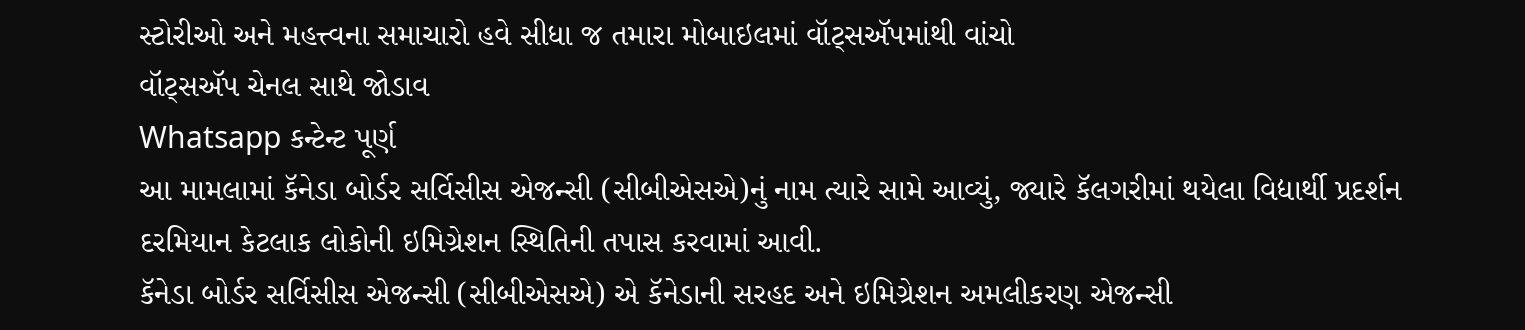સ્ટોરીઓ અને મહત્ત્વના સમાચારો હવે સીધા જ તમારા મોબાઇલમાં વૉટ્સઍપમાંથી વાંચો
વૉટ્સઍપ ચેનલ સાથે જોડાવ
Whatsapp કન્ટેન્ટ પૂર્ણ
આ મામલામાં કૅનેડા બોર્ડર સર્વિસીસ એજન્સી (સીબીએસએ)નું નામ ત્યારે સામે આવ્યું, જ્યારે કૅલગરીમાં થયેલા વિદ્યાર્થી પ્રદર્શન દરમિયાન કેટલાક લોકોની ઇમિગ્રેશન સ્થિતિની તપાસ કરવામાં આવી.
કૅનેડા બોર્ડર સર્વિસીસ એજન્સી (સીબીએસએ) એ કૅનેડાની સરહદ અને ઇમિગ્રેશન અમલીકરણ એજન્સી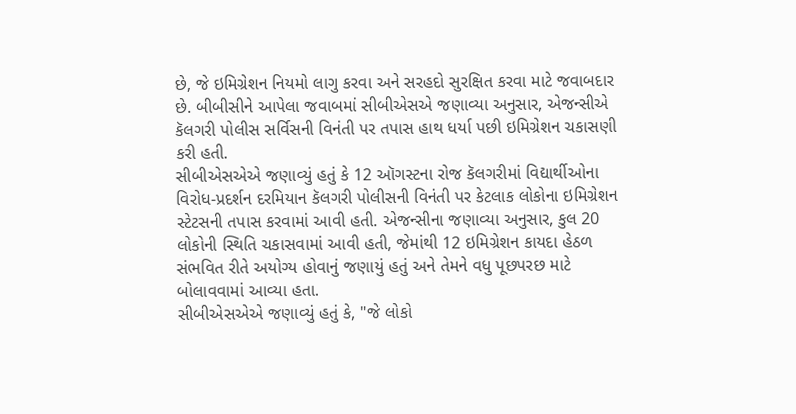છે, જે ઇમિગ્રેશન નિયમો લાગુ કરવા અને સરહદો સુરક્ષિત કરવા માટે જવાબદાર છે. બીબીસીને આપેલા જવાબમાં સીબીએસએ જણાવ્યા અનુસાર, એજન્સીએ કૅલગરી પોલીસ સર્વિસની વિનંતી પર તપાસ હાથ ધર્યા પછી ઇમિગ્રેશન ચકાસણી કરી હતી.
સીબીએસએએ જણાવ્યું હતું કે 12 ઑગસ્ટના રોજ કૅલગરીમાં વિદ્યાર્થીઓના વિરોધ-પ્રદર્શન દરમિયાન કૅલગરી પોલીસની વિનંતી પર કેટલાક લોકોના ઇમિગ્રેશન સ્ટેટસની તપાસ કરવામાં આવી હતી. એજન્સીના જણાવ્યા અનુસાર, કુલ 20 લોકોની સ્થિતિ ચકાસવામાં આવી હતી, જેમાંથી 12 ઇમિગ્રેશન કાયદા હેઠળ સંભવિત રીતે અયોગ્ય હોવાનું જણાયું હતું અને તેમને વધુ પૂછપરછ માટે બોલાવવામાં આવ્યા હતા.
સીબીએસએએ જણાવ્યું હતું કે, "જે લોકો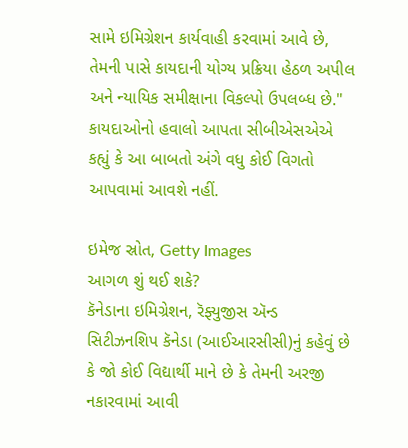સામે ઇમિગ્રેશન કાર્યવાહી કરવામાં આવે છે, તેમની પાસે કાયદાની યોગ્ય પ્રક્રિયા હેઠળ અપીલ અને ન્યાયિક સમીક્ષાના વિકલ્પો ઉપલબ્ધ છે." કાયદાઓનો હવાલો આપતા સીબીએસએએ કહ્યું કે આ બાબતો અંગે વધુ કોઈ વિગતો આપવામાં આવશે નહીં.

ઇમેજ સ્રોત, Getty Images
આગળ શું થઈ શકે?
કૅનેડાના ઇમિગ્રેશન, રૅફ્યુજીસ ઍન્ડ સિટીઝનશિપ કૅનેડા (આઈઆરસીસી)નું કહેવું છે કે જો કોઈ વિદ્યાર્થી માને છે કે તેમની અરજી નકારવામાં આવી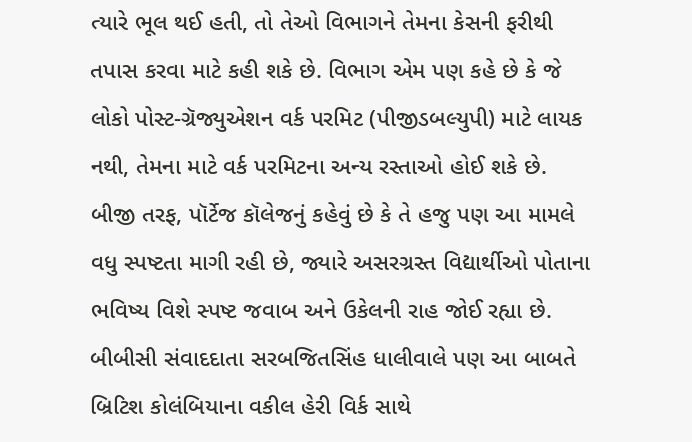ત્યારે ભૂલ થઈ હતી, તો તેઓ વિભાગને તેમના કેસની ફરીથી તપાસ કરવા માટે કહી શકે છે. વિભાગ એમ પણ કહે છે કે જે લોકો પોસ્ટ-ગ્રૅજ્યુએશન વર્ક પરમિટ (પીજીડબલ્યુપી) માટે લાયક નથી, તેમના માટે વર્ક પરમિટના અન્ય રસ્તાઓ હોઈ શકે છે.
બીજી તરફ, પૉર્ટેજ કૉલેજનું કહેવું છે કે તે હજુ પણ આ મામલે વધુ સ્પષ્ટતા માગી રહી છે, જ્યારે અસરગ્રસ્ત વિદ્યાર્થીઓ પોતાના ભવિષ્ય વિશે સ્પષ્ટ જવાબ અને ઉકેલની રાહ જોઈ રહ્યા છે.
બીબીસી સંવાદદાતા સરબજિતસિંહ ધાલીવાલે પણ આ બાબતે બ્રિટિશ કોલંબિયાના વકીલ હેરી વિર્ક સાથે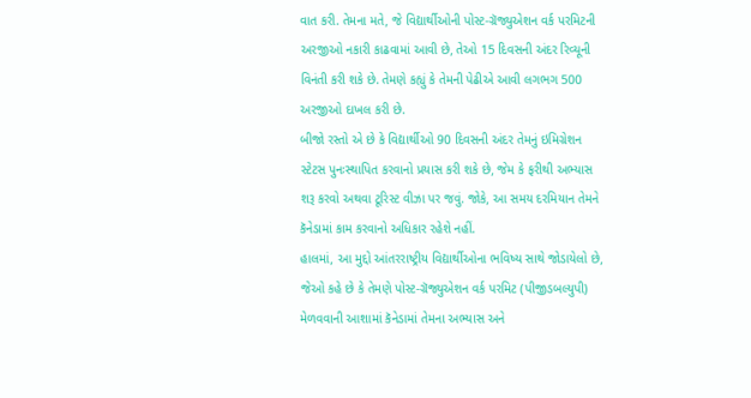વાત કરી. તેમના મતે, જે વિદ્યાર્થીઓની પોસ્ટ-ગ્રૅજ્યુએશન વર્ક પરમિટની અરજીઓ નકારી કાઢવામાં આવી છે, તેઓ 15 દિવસની અંદર રિવ્યૂની વિનંતી કરી શકે છે. તેમણે કહ્યું કે તેમની પેઢીએ આવી લગભગ 500 અરજીઓ દાખલ કરી છે.
બીજો રસ્તો એ છે કે વિદ્યાર્થીઓ 90 દિવસની અંદર તેમનું ઇમિગ્રેશન સ્ટેટસ પુનઃસ્થાપિત કરવાનો પ્રયાસ કરી શકે છે, જેમ કે ફરીથી અભ્યાસ શરૂ કરવો અથવા ટૂરિસ્ટ વીઝા પર જવું. જોકે, આ સમય દરમિયાન તેમને કૅનેડામાં કામ કરવાનો અધિકાર રહેશે નહીં.
હાલમાં, આ મુદ્દો આંતરરાષ્ટ્રીય વિદ્યાર્થીઓના ભવિષ્ય સાથે જોડાયેલો છે, જેઓ કહે છે કે તેમણે પોસ્ટ-ગ્રૅજ્યુએશન વર્ક પરમિટ (પીજીડબલ્યુપી) મેળવવાની આશામાં કૅનેડામાં તેમના અભ્યાસ અને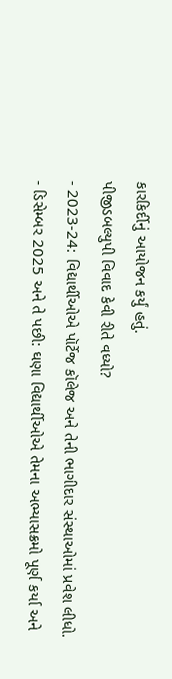કારકિર્દીનું આયોજન કર્યું હતું.
પીજીડબલ્યુપી વિવાદ કેવી રીતે વધ્યો?
- 2023-24: વિદ્યાર્થીઓએ પૉર્ટેજ કૉલેજ અને તેની ભાગીદાર સંસ્થાઓમાં પ્રવેશ લીધો.
- ડિસેમ્બર 2025 અને તે પછી: ઘણા વિદ્યાર્થીઓએ તેમના અભ્યાસક્રમો પૂર્ણ કર્યા અને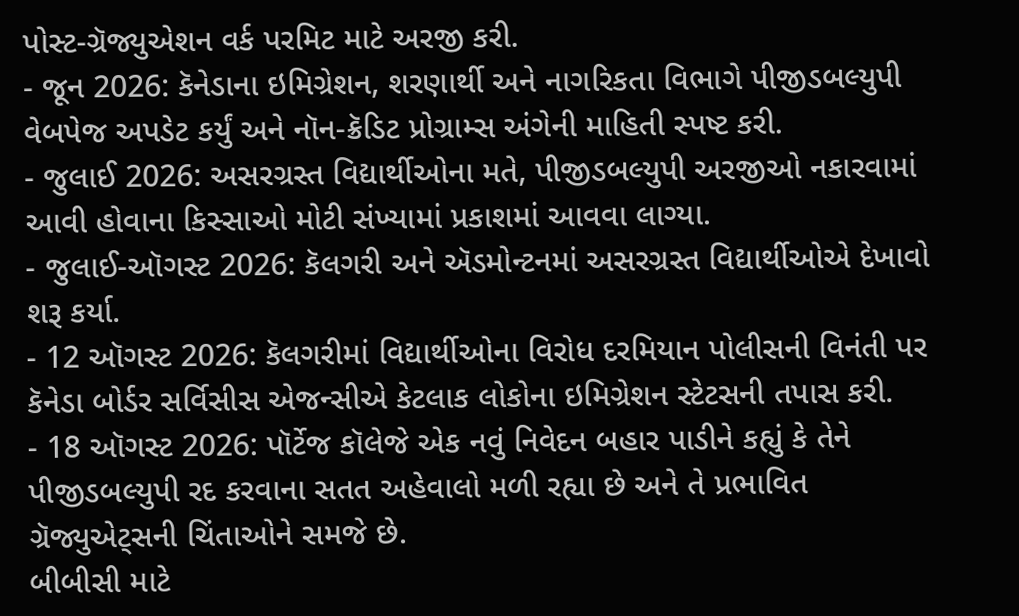પોસ્ટ-ગ્રૅજ્યુએશન વર્ક પરમિટ માટે અરજી કરી.
- જૂન 2026: કૅનેડાના ઇમિગ્રેશન, શરણાર્થી અને નાગરિકતા વિભાગે પીજીડબલ્યુપી વેબપેજ અપડેટ કર્યું અને નૉન-ક્રૅડિટ પ્રોગ્રામ્સ અંગેની માહિતી સ્પષ્ટ કરી.
- જુલાઈ 2026: અસરગ્રસ્ત વિદ્યાર્થીઓના મતે, પીજીડબલ્યુપી અરજીઓ નકારવામાં આવી હોવાના કિસ્સાઓ મોટી સંખ્યામાં પ્રકાશમાં આવવા લાગ્યા.
- જુલાઈ-ઑગસ્ટ 2026: કૅલગરી અને ઍડમોન્ટનમાં અસરગ્રસ્ત વિદ્યાર્થીઓએ દેખાવો શરૂ કર્યા.
- 12 ઑગસ્ટ 2026: કૅલગરીમાં વિદ્યાર્થીઓના વિરોધ દરમિયાન પોલીસની વિનંતી પર કૅનેડા બોર્ડર સર્વિસીસ એજન્સીએ કેટલાક લોકોના ઇમિગ્રેશન સ્ટેટસની તપાસ કરી.
- 18 ઑગસ્ટ 2026: પૉર્ટેજ કૉલેજે એક નવું નિવેદન બહાર પાડીને કહ્યું કે તેને પીજીડબલ્યુપી રદ કરવાના સતત અહેવાલો મળી રહ્યા છે અને તે પ્રભાવિત ગ્રૅજ્યુએટ્સની ચિંતાઓને સમજે છે.
બીબીસી માટે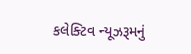કલેક્ટિવ ન્યૂઝરૂમનું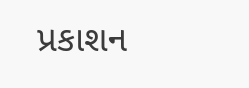પ્રકાશન